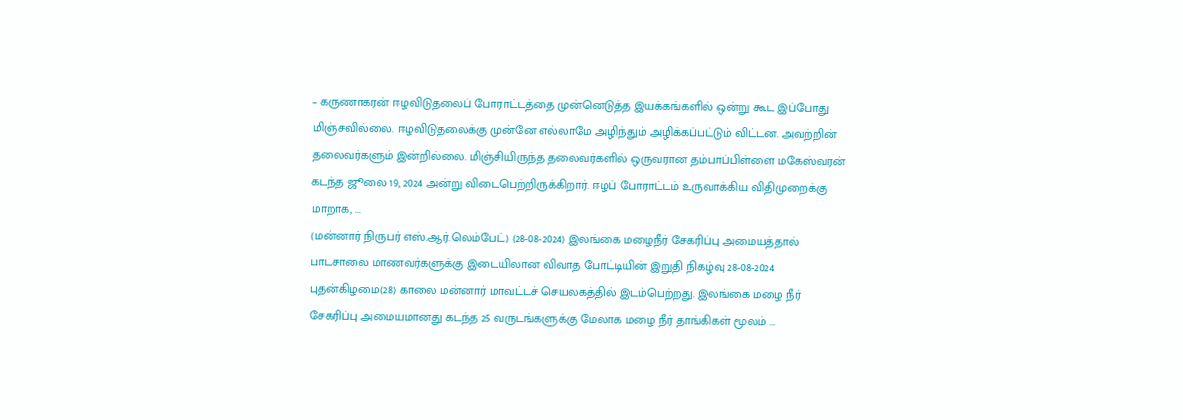– கருணாகரன் ஈழவிடுதலைப் போராட்டத்தை முன்னெடுத்த இயக்கங்களில் ஒன்று கூட இப்போது மிஞ்சவில்லை. ஈழவிடுதலைக்கு முன்னே எல்லாமே அழிந்தும் அழிக்கப்பட்டும் விட்டன. அவற்றின் தலைவர்களும் இன்றில்லை. மிஞ்சியிருந்த தலைவர்களில் ஒருவரான தம்பாப்பிள்ளை மகேஸ்வரன் கடந்த ஜூலை 19, 2024 அன்று விடைபெற்றிருக்கிறார். ஈழப் போராட்டம் உருவாக்கிய விதிமுறைக்கு மாறாக, ...
(மன்னார் நிருபர் எஸ்.ஆர்.லெம்பேட்) (28-08-2024) இலங்கை மழைநீர் சேகரிப்பு அமையத்தால் பாடசாலை மாணவர்களுக்கு இடையிலான விவாத போட்டியின் இறுதி நிகழ்வு 28-08-2024 புதன்கிழமை(28) காலை மன்னார் மாவட்டச் செயலகத்தில் இடம்பெற்றது. இலங்கை மழை நீர் சேகரிப்பு அமையமானது கடந்த 25 வருடங்களுக்கு மேலாக மழை நீர் தாங்கிகள் மூலம் ...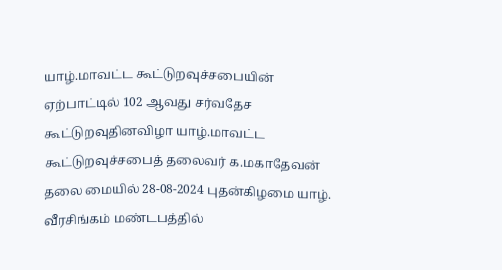யாழ்.மாவட்ட கூட்டுறவுச்சபையின் ஏற்பாட்டில் 102 ஆவது சர்வதேச கூட்டுறவுதினவிழா யாழ்.மாவட்ட கூட்டுறவுச்சபைத் தலைவர் க.மகாதேவன் தலை மையில் 28-08-2024 புதன்கிழமை யாழ். வீரசிங்கம் மண்டபத்தில்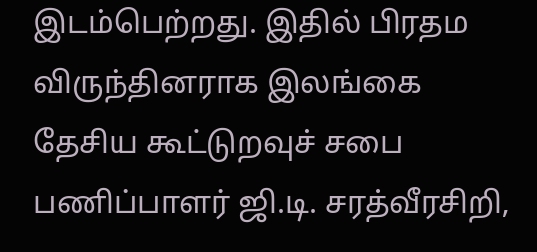இடம்பெற்றது. இதில் பிரதம விருந்தினராக இலங்கை தேசிய கூட்டுறவுச் சபை பணிப்பாளர் ஜி.டி. சரத்வீரசிறி,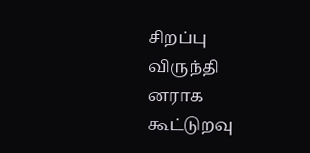சிறப்பு விருந்தி னராக கூட்டுறவு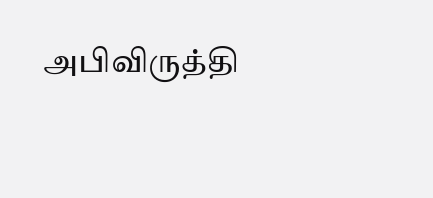அபிவிருத்தி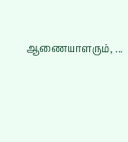ஆணையாளரும், ...